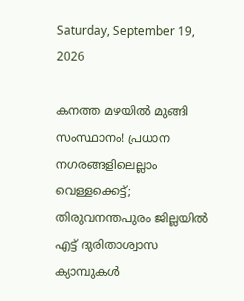Saturday, September 19, 2026

കനത്ത മഴയിൽ മുങ്ങി സംസ്ഥാനം! പ്രധാന നഗരങ്ങളിലെല്ലാം വെള്ളക്കെട്ട്; തിരുവനന്തപുരം ജില്ലയില്‍ എട്ട് ദുരിതാശ്വാസ ക്യാമ്പുകൾ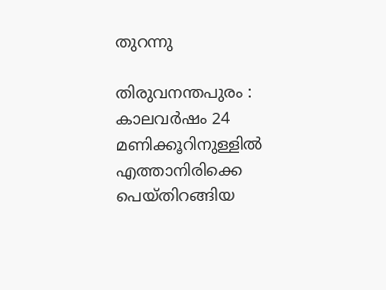തുറന്നു

തിരുവനന്തപുരം : കാലവർഷം 24 മണിക്കൂറിനുള്ളിൽ എത്താനിരിക്കെ പെയ്തിറങ്ങിയ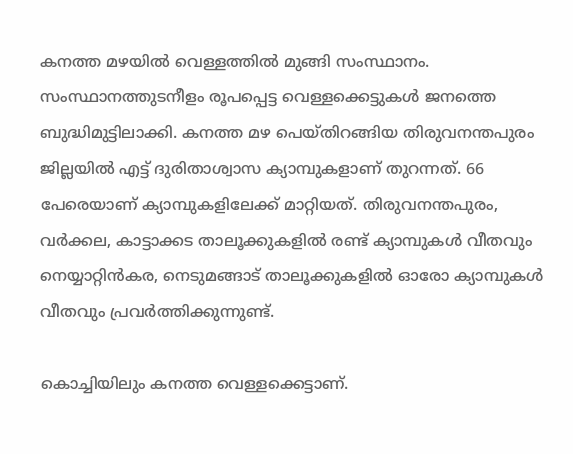കനത്ത മഴയിൽ വെള്ളത്തിൽ മുങ്ങി സംസ്ഥാനം. സംസ്ഥാനത്തുടനീളം രൂപപ്പെട്ട വെള്ളക്കെട്ടുകൾ ജനത്തെ ബുദ്ധിമുട്ടിലാക്കി. കനത്ത മഴ പെയ്തിറങ്ങിയ തിരുവനന്തപുരം ജില്ലയില്‍ എട്ട് ദുരിതാശ്വാസ ക്യാമ്പുകളാണ് തുറന്നത്. 66 പേരെയാണ് ക്യാമ്പുകളിലേക്ക് മാറ്റിയത്. തിരുവനന്തപുരം, വര്‍ക്കല, കാട്ടാക്കട താലൂക്കുകളില്‍ രണ്ട് ക്യാമ്പുകള്‍ വീതവും നെയ്യാറ്റിന്‍കര, നെടുമങ്ങാട് താലൂക്കുകളില്‍ ഓരോ ക്യാമ്പുകള്‍ വീതവും പ്രവര്‍ത്തിക്കുന്നുണ്ട്.

കൊച്ചിയിലും കനത്ത വെള്ളക്കെട്ടാണ്.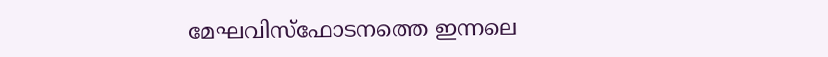മേഘവിസ്‌ഫോടനത്തെ ഇന്നലെ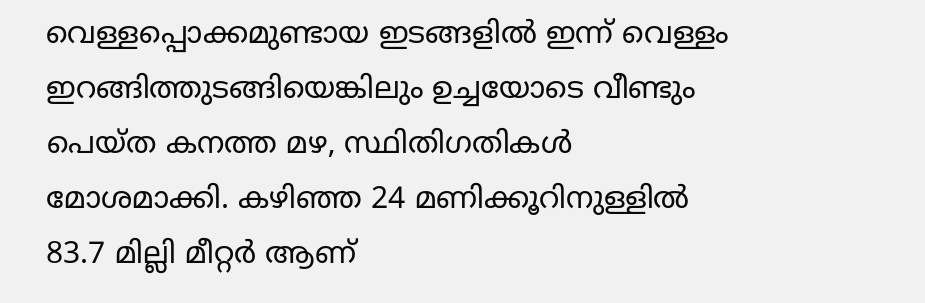വെള്ളപ്പൊക്കമുണ്ടായ ഇടങ്ങളില്‍ ഇന്ന് വെള്ളം ഇറങ്ങിത്തുടങ്ങിയെങ്കിലും ഉച്ചയോടെ വീണ്ടും പെയ്ത കനത്ത മഴ, സ്ഥിതിഗതികൾ മോശമാക്കി. കഴിഞ്ഞ 24 മണിക്കൂറിനുള്ളില്‍ 83.7 മില്ലി മീറ്റര്‍ ആണ്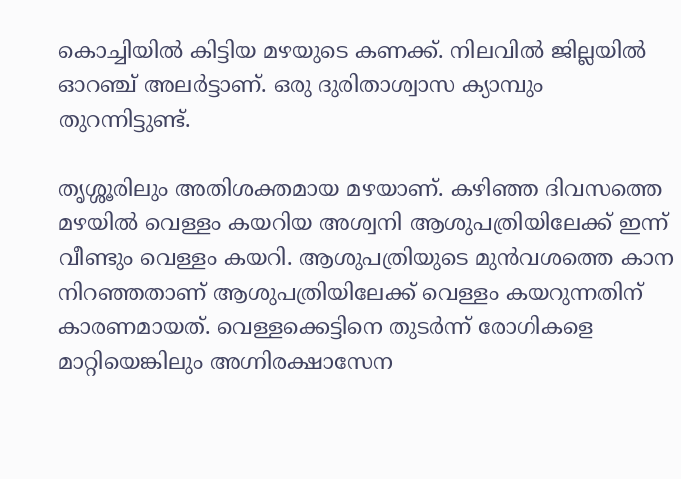കൊച്ചിയില്‍ കിട്ടിയ മഴയുടെ കണക്ക്. നിലവില്‍ ജില്ലയില്‍ ഓറഞ്ച് അലര്‍ട്ടാണ്. ഒരു ദുരിതാശ്വാസ ക്യാമ്പും തുറന്നിട്ടുണ്ട്.

തൃശ്ശൂരിലും അതിശക്തമായ മഴയാണ്. കഴിഞ്ഞ ദിവസത്തെ മഴയില്‍ വെള്ളം കയറിയ അശ്വനി ആശുപത്രിയിലേക്ക് ഇന്ന് വീണ്ടും വെള്ളം കയറി. ആശുപത്രിയുടെ മുന്‍വശത്തെ കാന നിറഞ്ഞതാണ് ആശുപത്രിയിലേക്ക് വെള്ളം കയറുന്നതിന് കാരണമായത്. വെള്ളക്കെട്ടിനെ തുടര്‍ന്ന് രോഗികളെ മാറ്റിയെങ്കിലും അഗ്നിരക്ഷാസേന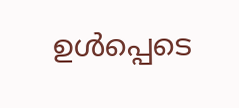ഉള്‍പ്പെടെ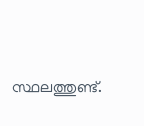സ്ഥലത്തുണ്ട്.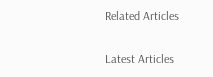Related Articles

Latest Articles